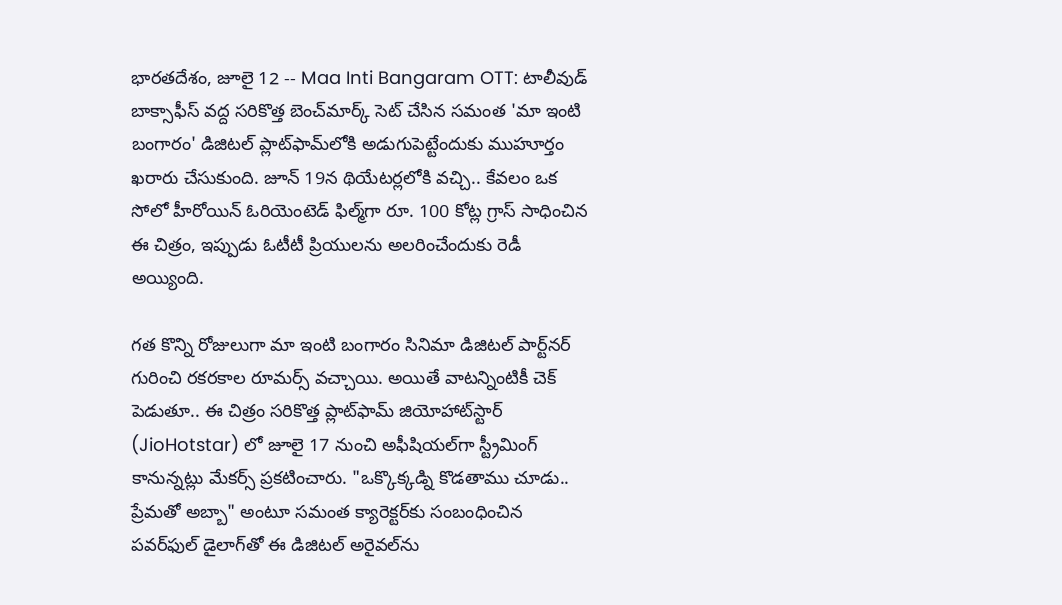భారతదేశం, జూలై 12 -- Maa Inti Bangaram OTT: టాలీవుడ్ బాక్సాఫీస్ వద్ద సరికొత్త బెంచ్‌మార్క్ సెట్ చేసిన సమంత 'మా ఇంటి బంగారం' డిజిటల్ ప్లాట్‌ఫామ్‌లోకి అడుగుపెట్టేందుకు ముహూర్తం ఖరారు చేసుకుంది. జూన్ 19న థియేటర్లలోకి వచ్చి.. కేవలం ఒక సోలో హీరోయిన్ ఓరియెంటెడ్ ఫిల్మ్‌గా రూ. 100 కోట్ల గ్రాస్ సాధించిన ఈ చిత్రం, ఇప్పుడు ఓటీటీ ప్రియులను అలరించేందుకు రెడీ అయ్యింది.

గత కొన్ని రోజులుగా మా ఇంటి బంగారం సినిమా డిజిటల్ పార్ట్‌నర్ గురించి రకరకాల రూమర్స్ వచ్చాయి. అయితే వాటన్నింటికీ చెక్ పెడుతూ.. ఈ చిత్రం సరికొత్త ప్లాట్‌ఫామ్ జియోహాట్‌స్టార్ (JioHotstar) లో జూలై 17 నుంచి అఫీషియల్‌గా స్ట్రీమింగ్ కానున్నట్లు మేకర్స్ ప్రకటించారు. "ఒక్కొక్కడ్ని కొడతాము చూడు.. ప్రేమతో అబ్బా" అంటూ సమంత క్యారెక్టర్‌కు సంబంధించిన పవర్‌ఫుల్ డైలాగ్‌తో ఈ డిజిటల్ అరైవల్‌ను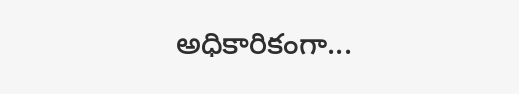అధికారికంగా...